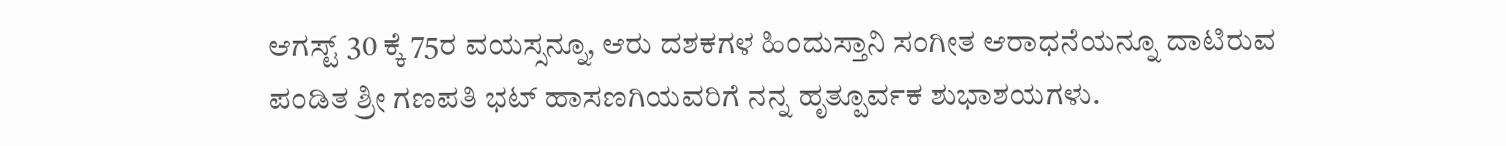ಆಗಸ್ಟ್ 30 ಕ್ಕೆ 75ರ ವಯಸ್ಸನ್ನೂ, ಆರು ದಶಕಗಳ ಹಿಂದುಸ್ತಾನಿ ಸಂಗೀತ ಆರಾಧನೆಯನ್ನೂ ದಾಟಿರುವ ಪಂಡಿತ ಶ್ರೀ ಗಣಪತಿ ಭಟ್ ಹಾಸಣಗಿಯವರಿಗೆ ನನ್ನ ಹೃತ್ಪೂರ್ವಕ ಶುಭಾಶಯಗಳು.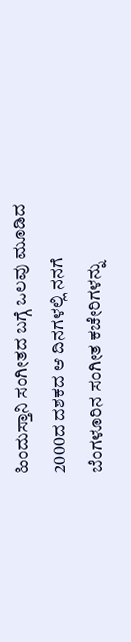ಹಿಂದುಸ್ತಾನಿ ಸಂಗೀತದ ಬಗ್ಗೆ ಒಲವು ಮೂಡಿದ 2000ದ ದಶಕದ ಆ ದಿನಗಳಲ್ಲಿ ನನಗೆ ಬೆಂಗಳೂರಿನ ಸಂಗೀತ ಕಚೇರಿಗಳನ್ನು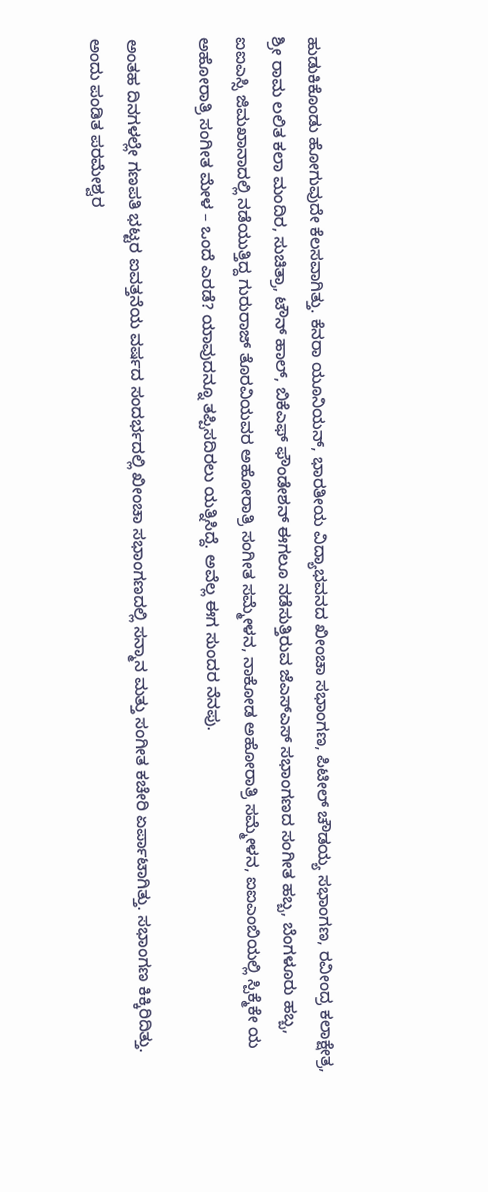ಹುಡುಕಿಕೊಂಡು ಹೋಗುವುದೇ ಕೆಲಸವಾಗಿತ್ತು. ಕೆನರಾ ಯೂನಿಯನ್, ಭಾರತೀಯ ವಿದ್ಯಾಭವನದ ಖೀಂಚಾ ಸಭಾಂಗಣ, ಪಿಟೀಲ್ ಚೌಡಯ್ಯ ಸಭಾಂಗಣ, ರವೀಂದ್ರ ಕಲಾಕ್ಷೇತ್ರ, ಶ್ರೀ ರಾಮ ಲಲಿತ ಕಲಾ ಮಂದಿರ, ಸುಚಿತ್ರಾ, ಟೌನ್ ಹಾಲ್, ಬಿಕೆಎಫ್ ಫೌಂಡೇಶನ್ ಈಗಲೂ ನಡೆಸುತ್ತಿರುವ ಜೆಎಸ್ಎಸ್ ಸಭಾಂಗಣದ ಸಂಗೀತ ಹಬ್ಬ, ಬೆಂಗಳೂರು ಹಬ್ಬ, ಐಐಎಸ್ಸಿ ಜಿಮಖಾನಾದಲ್ಲಿ ನಡೆಯುತ್ತಿದ್ದ ಗುರುರಾಜ್ ತೊರವಿಯವರ ಅಹೋರಾತ್ರಿ ಸಂಗೀತ ಸಮ್ಮೇಳನ, ನಾಕೋಡ ಅಹೋರಾತ್ರಿ ಸಮ್ಮೇಳನ, ಐಐಎಂಬಿಯಲ್ಲಿ ಸ್ಪಿಕ್ಮೆಕೇ ಯ ಅಹೋರಾತ್ರಿ ಸಂಗೀತ ಮೇಳ – ಒಂದೆ ಎರಡೆ? ಯಾವುದನ್ನೂ ತಪ್ಪಿಸದಿರಲು ಯತ್ನಿಸಿದ್ದೆ. ಅವೆಲ್ಲ ಈಗ ಸುಂದರ ನೆನಪು.

ಅಂತಹ ದಿನಗಳಲ್ಲೇ ಗಣಪತಿ ಭಟ್ಟರ ಐವತ್ತನೆಯ ವರ್ಷದ ಸಂದರ್ಭದಲ್ಲಿ ಖೀಂಚಾ ಸಭಾಂಗಣದಲ್ಲಿ ಸನ್ಮಾನ ಮತ್ತು ಸಂಗೀತ ಕಚೇರಿ ಏರ್ಪಾಟಾಗಿತ್ತು. ಸಭಾಂಗಣ ಕಿಕ್ಕಿರಿದಿತ್ತು. ಅಂದು ಪಂಡಿತ ಪರಮೇಶ್ವರ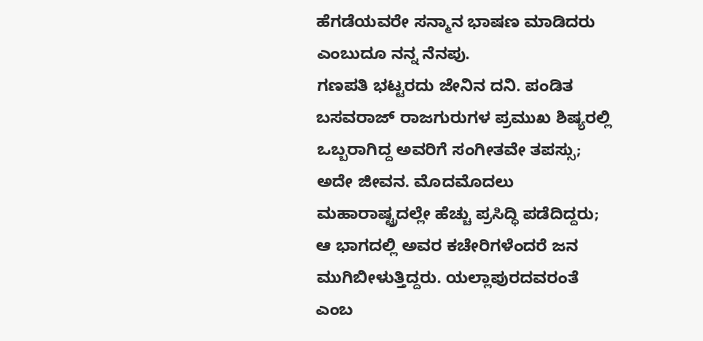ಹೆಗಡೆಯವರೇ ಸನ್ಮಾನ ಭಾಷಣ ಮಾಡಿದರು ಎಂಬುದೂ ನನ್ನ ನೆನಪು.
ಗಣಪತಿ ಭಟ್ಟರದು ಜೇನಿನ ದನಿ. ಪಂಡಿತ ಬಸವರಾಜ್ ರಾಜಗುರುಗಳ ಪ್ರಮುಖ ಶಿಷ್ಯರಲ್ಲಿ ಒಬ್ಬರಾಗಿದ್ದ ಅವರಿಗೆ ಸಂಗೀತವೇ ತಪಸ್ಸು; ಅದೇ ಜೀವನ. ಮೊದಮೊದಲು ಮಹಾರಾಷ್ಟ್ರದಲ್ಲೇ ಹೆಚ್ಚು ಪ್ರಸಿದ್ಧಿ ಪಡೆದಿದ್ದರು; ಆ ಭಾಗದಲ್ಲಿ ಅವರ ಕಚೇರಿಗಳೆಂದರೆ ಜನ ಮುಗಿಬೀಳುತ್ತಿದ್ದರು. ಯಲ್ಲಾಪುರದವರಂತೆ ಎಂಬ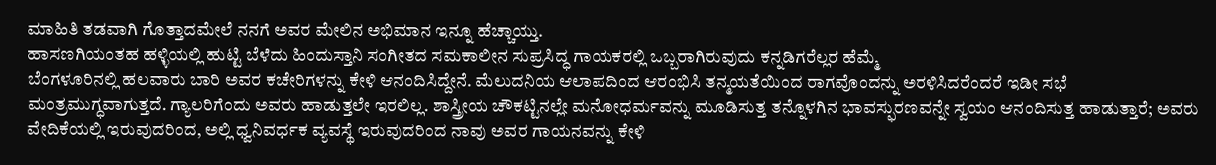ಮಾಹಿತಿ ತಡವಾಗಿ ಗೊತ್ತಾದಮೇಲೆ ನನಗೆ ಅವರ ಮೇಲಿನ ಅಭಿಮಾನ ಇನ್ನೂ ಹೆಚ್ಚಾಯ್ತು.
ಹಾಸಣಗಿಯಂತಹ ಹಳ್ಳಿಯಲ್ಲಿ ಹುಟ್ಟಿ ಬೆಳೆದು ಹಿಂದುಸ್ತಾನಿ ಸಂಗೀತದ ಸಮಕಾಲೀನ ಸುಪ್ರಸಿದ್ಧ ಗಾಯಕರಲ್ಲಿ ಒಬ್ಬರಾಗಿರುವುದು ಕನ್ನಡಿಗರೆಲ್ಲರ ಹೆಮ್ಮೆ
ಬೆಂಗಳೂರಿನಲ್ಲಿ ಹಲವಾರು ಬಾರಿ ಅವರ ಕಚೇರಿಗಳನ್ನು ಕೇಳಿ ಆನಂದಿಸಿದ್ದೇನೆ. ಮೆಲುದನಿಯ ಆಲಾಪದಿಂದ ಆರಂಭಿಸಿ ತನ್ಮಯತೆಯಿಂದ ರಾಗವೊಂದನ್ನು ಅರಳಿಸಿದರೆಂದರೆ ಇಡೀ ಸಭೆ ಮಂತ್ರಮುಗ್ಧವಾಗುತ್ತದೆ. ಗ್ಯಾಲರಿಗೆಂದು ಅವರು ಹಾಡುತ್ತಲೇ ಇರಲಿಲ್ಲ. ಶಾಸ್ತ್ರೀಯ ಚೌಕಟ್ಟಿನಲ್ಲೇ ಮನೋಧರ್ಮವನ್ನು ಮೂಡಿಸುತ್ತ ತನ್ನೊಳಗಿನ ಭಾವಸ್ಫುರಣವನ್ನೇ ಸ್ವಯಂ ಆನಂದಿಸುತ್ತ ಹಾಡುತ್ತಾರೆ; ಅವರು ವೇದಿಕೆಯಲ್ಲಿ ಇರುವುದರಿಂದ, ಅಲ್ಲಿ ಧ್ವನಿವರ್ಧಕ ವ್ಯವಸ್ಥೆ ಇರುವುದರಿಂದ ನಾವು ಅವರ ಗಾಯನವನ್ನು ಕೇಳಿ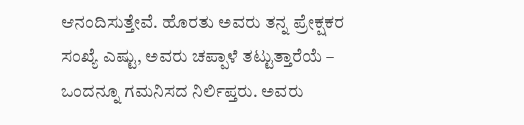ಆನಂದಿಸುತ್ತೇವೆ. ಹೊರತು ಅವರು ತನ್ನ ಪ್ರೇಕ್ಷಕರ ಸಂಖ್ಯೆ ಎಷ್ಟು, ಅವರು ಚಪ್ಪಾಳೆ ತಟ್ಟುತ್ತಾರೆಯೆ – ಒಂದನ್ನೂ ಗಮನಿಸದ ನಿರ್ಲಿಪ್ತರು. ಅವರು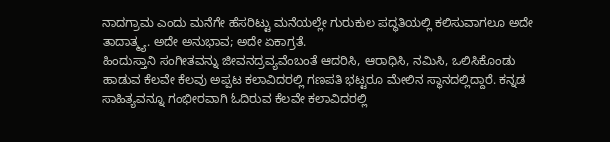ನಾದಗ್ರಾಮ ಎಂದು ಮನೆಗೇ ಹೆಸರಿಟ್ಟು ಮನೆಯಲ್ಲೇ ಗುರುಕುಲ ಪದ್ಧತಿಯಲ್ಲಿ ಕಲಿಸುವಾಗಲೂ ಅದೇ ತಾದಾತ್ಮ್ಯ. ಅದೇ ಅನುಭಾವ; ಅದೇ ಏಕಾಗ್ರತೆ.
ಹಿಂದುಸ್ತಾನಿ ಸಂಗೀತವನ್ನು ಜೀವನದ್ರವ್ಯವೆಂಬಂತೆ ಆದರಿಸಿ, ಆರಾಧಿಸಿ, ನಮಿಸಿ, ಒಲಿಸಿಕೊಂಡು ಹಾಡುವ ಕೆಲವೇ ಕೆಲವು ಅಪ್ಪಟ ಕಲಾವಿದರಲ್ಲಿ ಗಣಪತಿ ಭಟ್ಟರೂ ಮೇಲಿನ ಸ್ಥಾನದಲ್ಲಿದ್ದಾರೆ. ಕನ್ನಡ ಸಾಹಿತ್ಯವನ್ನೂ ಗಂಭೀರವಾಗಿ ಓದಿರುವ ಕೆಲವೇ ಕಲಾವಿದರಲ್ಲಿ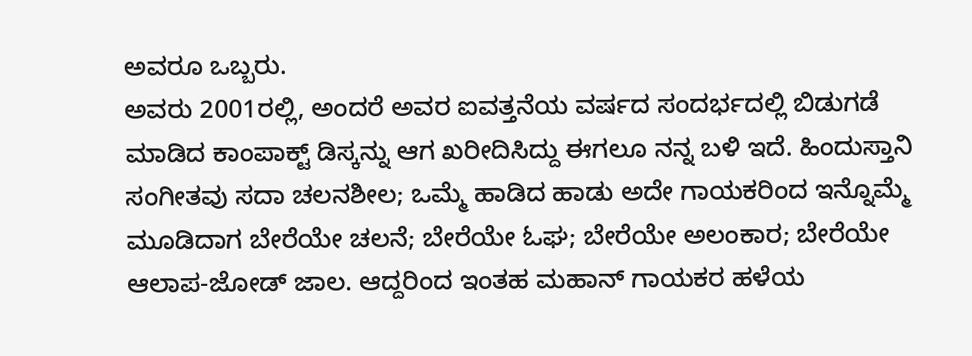ಅವರೂ ಒಬ್ಬರು.
ಅವರು 2001ರಲ್ಲಿ, ಅಂದರೆ ಅವರ ಐವತ್ತನೆಯ ವರ್ಷದ ಸಂದರ್ಭದಲ್ಲಿ ಬಿಡುಗಡೆ ಮಾಡಿದ ಕಾಂಪಾಕ್ಟ್ ಡಿಸ್ಕನ್ನು ಆಗ ಖರೀದಿಸಿದ್ದು ಈಗಲೂ ನನ್ನ ಬಳಿ ಇದೆ. ಹಿಂದುಸ್ತಾನಿ ಸಂಗೀತವು ಸದಾ ಚಲನಶೀಲ; ಒಮ್ಮೆ ಹಾಡಿದ ಹಾಡು ಅದೇ ಗಾಯಕರಿಂದ ಇನ್ನೊಮ್ಮೆ ಮೂಡಿದಾಗ ಬೇರೆಯೇ ಚಲನೆ; ಬೇರೆಯೇ ಓಘ; ಬೇರೆಯೇ ಅಲಂಕಾರ; ಬೇರೆಯೇ ಆಲಾಪ-ಜೋಡ್ ಜಾಲ. ಆದ್ದರಿಂದ ಇಂತಹ ಮಹಾನ್ ಗಾಯಕರ ಹಳೆಯ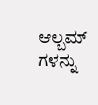ಆಲ್ಬಮ್ ಗಳನ್ನು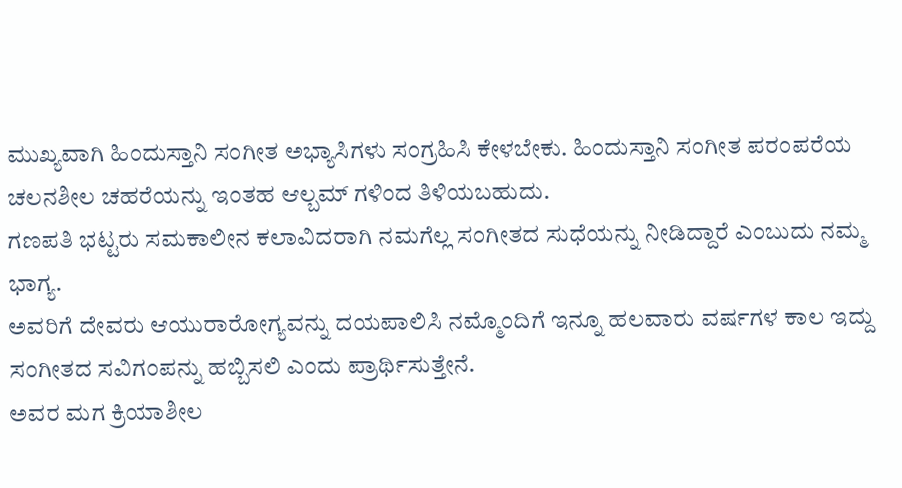ಮುಖ್ಯವಾಗಿ ಹಿಂದುಸ್ತಾನಿ ಸಂಗೀತ ಅಭ್ಯಾಸಿಗಳು ಸಂಗ್ರಹಿಸಿ ಕೇಳಬೇಕು. ಹಿಂದುಸ್ತಾನಿ ಸಂಗೀತ ಪರಂಪರೆಯ ಚಲನಶೀಲ ಚಹರೆಯನ್ನು ಇಂತಹ ಆಲ್ಬಮ್ ಗಳಿಂದ ತಿಳಿಯಬಹುದು.
ಗಣಪತಿ ಭಟ್ಟರು ಸಮಕಾಲೀನ ಕಲಾವಿದರಾಗಿ ನಮಗೆಲ್ಲ ಸಂಗೀತದ ಸುಧೆಯನ್ನು ನೀಡಿದ್ದಾರೆ ಎಂಬುದು ನಮ್ಮ ಭಾಗ್ಯ.
ಅವರಿಗೆ ದೇವರು ಆಯುರಾರೋಗ್ಯವನ್ನು ದಯಪಾಲಿಸಿ ನಮ್ಮೊಂದಿಗೆ ಇನ್ನೂ ಹಲವಾರು ವರ್ಷಗಳ ಕಾಲ ಇದ್ದು ಸಂಗೀತದ ಸವಿಗಂಪನ್ನು ಹಬ್ಬಿಸಲಿ ಎಂದು ಪ್ರಾರ್ಥಿಸುತ್ತೇನೆ.
ಅವರ ಮಗ ಕ್ರಿಯಾಶೀಲ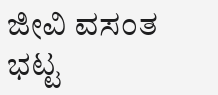ಜೀವಿ ವಸಂತ ಭಟ್ಟ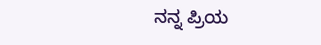ನನ್ನ ಪ್ರಿಯ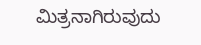ಮಿತ್ರನಾಗಿರುವುದು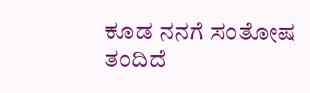ಕೂಡ ನನಗೆ ಸಂತೋಷ ತಂದಿದೆ